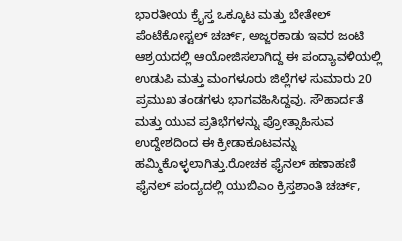ಭಾರತೀಯ ಕ್ರೈಸ್ತ ಒಕ್ಕೂಟ ಮತ್ತು ಬೇತೇಲ್ ಪೆಂಟೆಕೋಸ್ಟಲ್ ಚರ್ಚ್, ಅಜ್ಜರಕಾಡು ಇವರ ಜಂಟಿ ಆಶ್ರಯದಲ್ಲಿ ಆಯೋಜಿಸಲಾಗಿದ್ದ ಈ ಪಂದ್ಯಾವಳಿಯಲ್ಲಿ ಉಡುಪಿ ಮತ್ತು ಮಂಗಳೂರು ಜಿಲ್ಲೆಗಳ ಸುಮಾರು 20 ಪ್ರಮುಖ ತಂಡಗಳು ಭಾಗವಹಿಸಿದ್ದವು. ಸೌಹಾರ್ದತೆ ಮತ್ತು ಯುವ ಪ್ರತಿಭೆಗಳನ್ನು ಪ್ರೋತ್ಸಾಹಿಸುವ ಉದ್ದೇಶದಿಂದ ಈ ಕ್ರೀಡಾಕೂಟವನ್ನು ಹಮ್ಮಿಕೊಳ್ಳಲಾಗಿತ್ತು.ರೋಚಕ ಫೈನಲ್ ಹಣಾಹಣಿ ಫೈನಲ್ ಪಂದ್ಯದಲ್ಲಿ ಯುಬಿಎಂ ಕ್ರಿಸ್ತಶಾಂತಿ ಚರ್ಚ್,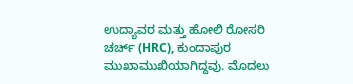ಉದ್ಯಾವರ ಮತ್ತು ಹೋಲಿ ರೋಸರಿ ಚರ್ಚ್ (HRC), ಕುಂದಾಪುರ ಮುಖಾಮುಖಿಯಾಗಿದ್ದವು. ಮೊದಲು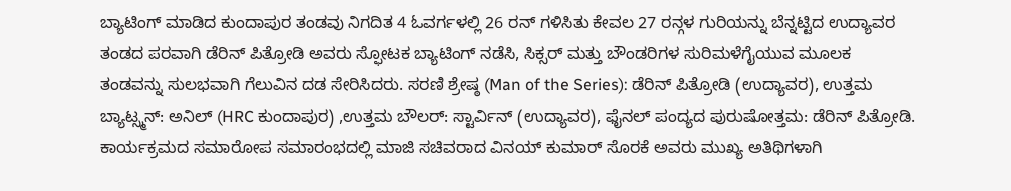ಬ್ಯಾಟಿಂಗ್ ಮಾಡಿದ ಕುಂದಾಪುರ ತಂಡವು ನಿಗದಿತ 4 ಓವರ್ಗಳಲ್ಲಿ 26 ರನ್ ಗಳಿಸಿತು ಕೇವಲ 27 ರನ್ಗಳ ಗುರಿಯನ್ನು ಬೆನ್ನಟ್ಟಿದ ಉದ್ಯಾವರ ತಂಡದ ಪರವಾಗಿ ಡೆರಿನ್ ಪಿತ್ರೋಡಿ ಅವರು ಸ್ಫೋಟಕ ಬ್ಯಾಟಿಂಗ್ ನಡೆಸಿ, ಸಿಕ್ಸರ್ ಮತ್ತು ಬೌಂಡರಿಗಳ ಸುರಿಮಳೆಗೈಯುವ ಮೂಲಕ ತಂಡವನ್ನು ಸುಲಭವಾಗಿ ಗೆಲುವಿನ ದಡ ಸೇರಿಸಿದರು. ಸರಣಿ ಶ್ರೇಷ್ಠ (Man of the Series): ಡೆರಿನ್ ಪಿತ್ರೋಡಿ (ಉದ್ಯಾವರ), ಉತ್ತಮ ಬ್ಯಾಟ್ಸ್ಮನ್: ಅನಿಲ್ (HRC ಕುಂದಾಪುರ) ,ಉತ್ತಮ ಬೌಲರ್: ಸ್ಟಾರ್ವಿನ್ (ಉದ್ಯಾವರ), ಫೈನಲ್ ಪಂದ್ಯದ ಪುರುಷೋತ್ತಮ: ಡೆರಿನ್ ಪಿತ್ರೋಡಿ. ಕಾರ್ಯಕ್ರಮದ ಸಮಾರೋಪ ಸಮಾರಂಭದಲ್ಲಿ ಮಾಜಿ ಸಚಿವರಾದ ವಿನಯ್ ಕುಮಾರ್ ಸೊರಕೆ ಅವರು ಮುಖ್ಯ ಅತಿಥಿಗಳಾಗಿ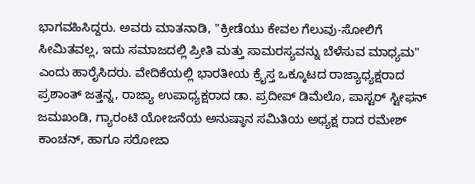ಭಾಗವಹಿಸಿದ್ದರು. ಅವರು ಮಾತನಾಡಿ, "ಕ್ರೀಡೆಯು ಕೇವಲ ಗೆಲುವು-ಸೋಲಿಗೆ ಸೀಮಿತವಲ್ಲ, ಇದು ಸಮಾಜದಲ್ಲಿ ಪ್ರೀತಿ ಮತ್ತು ಸಾಮರಸ್ಯವನ್ನು ಬೆಳೆಸುವ ಮಾಧ್ಯಮ" ಎಂದು ಹಾರೈಸಿದರು. ವೇದಿಕೆಯಲ್ಲಿ ಭಾರತೀಯ ಕ್ರೈಸ್ತ ಒಕ್ಕೂಟದ ರಾಜ್ಯಾಧ್ಯಕ್ಷರಾದ ಪ್ರಶಾಂತ್ ಜತ್ತನ್ನ, ರಾಜ್ಯಾ ಉಪಾಧ್ಯಕ್ಷರಾದ ಡಾ. ಪ್ರದೀಪ್ ಡಿಮೆಲೊ, ಪಾಸ್ಟರ್ ಸ್ಟೀಫನ್ ಜಮಖಂಡಿ, ಗ್ಯಾರಂಟಿ ಯೋಜನೆಯ ಅನುಷ್ಠಾನ ಸಮಿತಿಯ ಅಧ್ಯಕ್ಷ ರಾದ ರಮೇಶ್ ಕಾಂಚನ್, ಹಾಗೂ ಸರೋಜಾ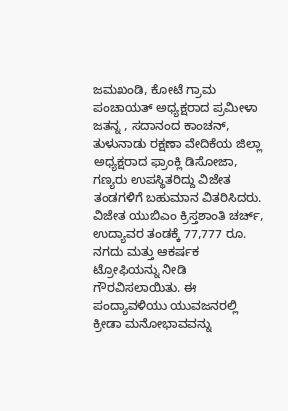ಜಮಖಂಡಿ, ಕೋಟೆ ಗ್ರಾಮ ಪಂಚಾಯತ್ ಅಧ್ಯಕ್ಷರಾದ ಪ್ರಮೀಳಾ ಜತನ್ನ , ಸದಾನಂದ ಕಾಂಚನ್, ತುಳುನಾಡು ರಕ್ಷಣಾ ವೇದಿಕೆಯ ಜಿಲ್ಲಾ ಅಧ್ಯಕ್ಷರಾದ ಫ್ರಾಂಕ್ಲಿ ಡಿಸೋಜಾ, ಗಣ್ಯರು ಉಪಸ್ಥಿತರಿದ್ದು ವಿಜೇತ ತಂಡಗಳಿಗೆ ಬಹುಮಾನ ವಿತರಿಸಿದರು. ವಿಜೇತ ಯುಬಿಎಂ ಕ್ರಿಸ್ತಶಾಂತಿ ಚರ್ಚ್, ಉದ್ಯಾವರ ತಂಡಕ್ಕೆ 77,777 ರೂ. ನಗದು ಮತ್ತು ಆಕರ್ಷಕ ಟ್ರೋಫಿಯನ್ನು ನೀಡಿ ಗೌರವಿಸಲಾಯಿತು. ಈ ಪಂದ್ಯಾವಳಿಯು ಯುವಜನರಲ್ಲಿ ಕ್ರೀಡಾ ಮನೋಭಾವವನ್ನು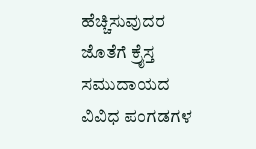ಹೆಚ್ಚಿಸುವುದರ ಜೊತೆಗೆ ಕ್ರೈಸ್ತ ಸಮುದಾಯದ ವಿವಿಧ ಪಂಗಡಗಳ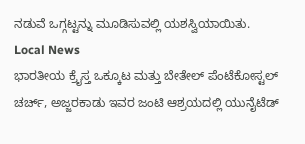ನಡುವೆ ಒಗ್ಗಟ್ಟನ್ನು ಮೂಡಿಸುವಲ್ಲಿ ಯಶಸ್ವಿಯಾಯಿತು.
Local News
ಭಾರತೀಯ ಕ್ರೈಸ್ತ ಒಕ್ಕೂಟ ಮತ್ತು ಬೇತೇಲ್ ಪೆಂಟೆಕೋಸ್ಟಲ್ ಚರ್ಚ್, ಅಜ್ಜರಕಾಡು ಇವರ ಜಂಟಿ ಆಶ್ರಯದಲ್ಲಿ ಯುನೈಟೆಡ್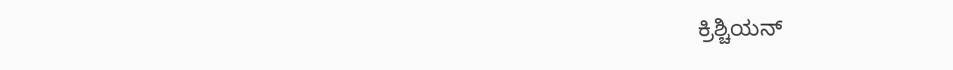ಕ್ರಿಶ್ಚಿಯನ್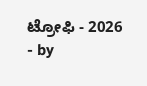ಟ್ರೋಫಿ - 2026
- by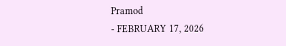Pramod
- FEBRUARY 17, 2026